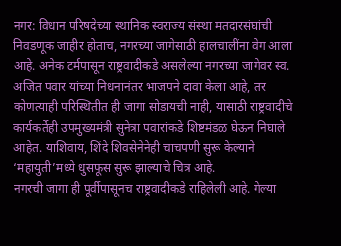नगर: विधान परिषदेच्या स्थानिक स्वराज्य संस्था मतदारसंघांची निवडणूक जाहीर होताच, नगरच्या जागेसाठी हालचालींना वेग आला आहे. अनेक टर्मपासून राष्ट्रवादीकडे असलेल्या नगरच्या जागेवर स्व. अजित पवार यांच्या निधनानंतर भाजपने दावा केला आहे, तर कोणत्याही परिस्थितीत ही जागा सोडायची नाही, यासाठी राष्ट्रवादीचे कार्यकर्तेही उपमुख्यमंत्री सुनेत्रा पवारांकडे शिष्टमंडळ घेऊन निघाले आहेत. याशिवाय, शिंदे शिवसेनेनेही चाचपणी सुरू केल्याने ‘महायुती’मध्ये धुसफूस सुरू झाल्याचे चित्र आहे.
नगरची जागा ही पूर्वीपासूनच राष्ट्रवादीकडे राहिलेली आहे. गेल्या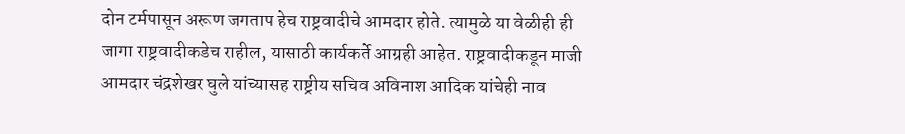दोन टर्मपासून अरूण जगताप हेच राष्ट्रवादीचे आमदार होते. त्यामुळे या वेळीही ही जागा राष्ट्रवादीकडेच राहील, यासाठी कार्यकर्ते आग्रही आहेत. राष्ट्रवादीकडून माजी आमदार चंद्रशेखर घुले यांच्यासह राष्ट्रीय सचिव अविनाश आदिक यांचेही नाव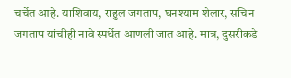चर्चेत आहे. याशिवाय, राहुल जगताप, घनश्याम शेलार, सचिन जगताप यांचीही नावे स्पर्धेत आणली जात आहे. मात्र, दुसरीकडे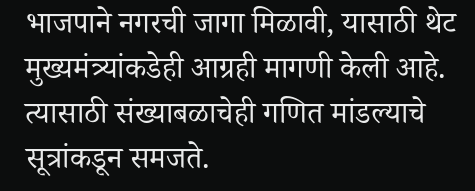भाजपाने नगरची जागा मिळावी, यासाठी थेट मुख्यमंत्र्यांकडेही आग्रही मागणी केली आहे. त्यासाठी संख्याबळाचेही गणित मांडल्याचे सूत्रांकडून समजते.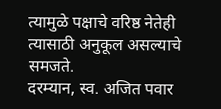त्यामुळे पक्षाचे वरिष्ठ नेतेही त्यासाठी अनुकूल असल्याचे समजते.
दरम्यान, स्व. अजित पवार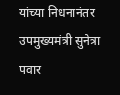यांच्या निधनानंतर उपमुख्यमंत्री सुनेत्रा पवार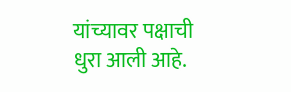यांच्यावर पक्षाची धुरा आली आहे.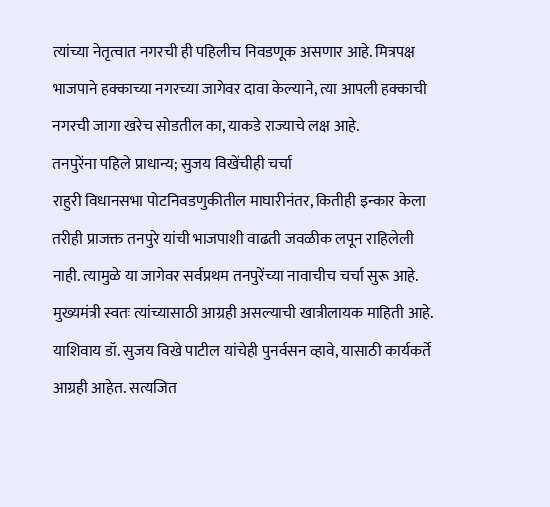त्यांच्या नेतृत्वात नगरची ही पहिलीच निवडणूक असणार आहे. मित्रपक्ष भाजपाने हक्काच्या नगरच्या जागेवर दावा केल्याने, त्या आपली हक्काची नगरची जागा खरेच सोडतील का, याकडे राज्याचे लक्ष आहे.
तनपुरेंना पहिले प्राधान्य; सुजय विखेंचीही चर्चा
राहुरी विधानसभा पोटनिवडणुकीतील माघारीनंतर, कितीही इन्कार केला तरीही प्राजक्त तनपुरे यांची भाजपाशी वाढती जवळीक लपून राहिलेली नाही. त्यामुळे या जागेवर सर्वप्रथम तनपुरेंच्या नावाचीच चर्चा सुरू आहे. मुख्यमंत्री स्वतः त्यांच्यासाठी आग्रही असल्याची खात्रीलायक माहिती आहे. याशिवाय डॉ. सुजय विखे पाटील यांचेही पुनर्वसन व्हावे, यासाठी कार्यकर्ते आग्रही आहेत. सत्यजित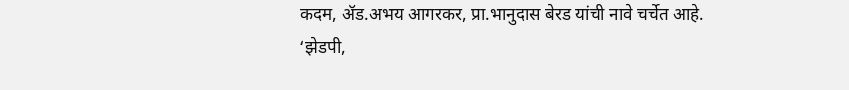कदम, ॲड.अभय आगरकर, प्रा.भानुदास बेरड यांची नावे चर्चेत आहे.
‘झेडपी,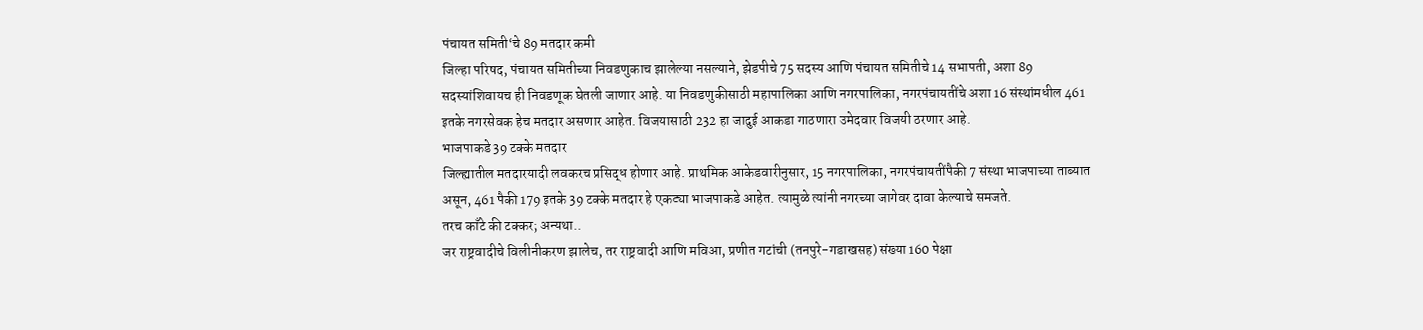पंचायत समिती‘चे 89 मतदार कमी
जिल्हा परिषद, पंचायत समितीच्या निवडणुकाच झालेल्या नसल्याने, झेडपीचे 75 सदस्य आणि पंचायत समितीचे 14 सभापती, अशा 89 सदस्यांशिवायच ही निवडणूक घेतली जाणार आहे. या निवडणुकीसाठी महापालिका आणि नगरपालिका, नगरपंचायतींचे अशा 16 संस्थांमधील 461 इतके नगरसेवक हेच मतदार असणार आहेत. विजयासाठी 232 हा जादुई आकडा गाठणारा उमेदवार विजयी ठरणार आहे.
भाजपाकडे 39 टक्के मतदार
जिल्ह्यातील मतदारयादी लवकरच प्रसिद्ध होणार आहे. प्राथमिक आकेडवारीनुसार, 15 नगरपालिका, नगरपंचायतींपैकी 7 संस्था भाजपाच्या ताब्यात असून, 461 पैकी 179 इतके 39 टक्के मतदार हे एकट्या भाजपाकडे आहेत. त्यामुळे त्यांनी नगरच्या जागेवर दावा केल्याचे समजते.
तरच काँटे की टक्कर; अन्यथा..
जर राष्ट्रवादीचे विलीनीकरण झालेच, तर राष्ट्रवादी आणि मविआ, प्रणीत गटांची (तनपुरे-गडाखसह) संख्या 160 पेक्षा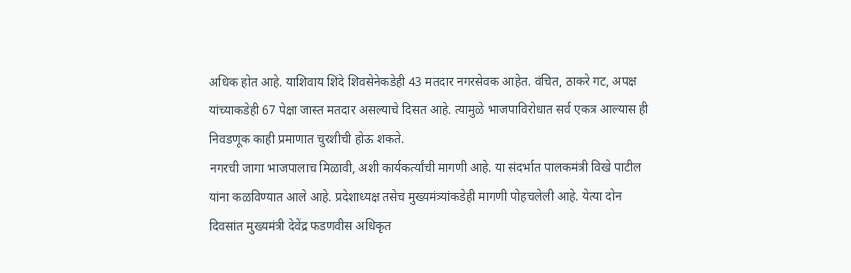अधिक होत आहे. याशिवाय शिंदे शिवसेनेकडेही 43 मतदार नगरसेवक आहेत. वंचित, ठाकरे गट, अपक्ष यांच्याकडेही 67 पेक्षा जास्त मतदार असल्याचे दिसत आहे. त्यामुळे भाजपाविरोधात सर्व एकत्र आल्यास ही निवडणूक काही प्रमाणात चुरशीची होऊ शकते.
नगरची जागा भाजपालाच मिळावी, अशी कार्यकर्त्यांची मागणी आहे. या संदर्भात पालकमंत्री विखे पाटील यांना कळविण्यात आले आहे. प्रदेशाध्यक्ष तसेच मुख्यमंत्र्यांकडेही मागणी पोहचलेली आहे. येत्या दोन दिवसांत मुख्यमंत्री देवेंद्र फडणवीस अधिकृत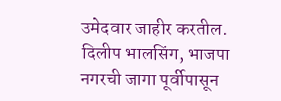उमेदवार जाहीर करतील.
दिलीप भालसिंग, भाजपा
नगरची जागा पूर्वीपासून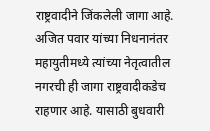राष्ट्रवादीने जिंकलेली जागा आहे. अजित पवार यांच्या निधनानंतर महायुतीमध्ये त्यांच्या नेतृत्वातील नगरची ही जागा राष्ट्रवादीकडेच राहणार आहे. यासाठी बुधवारी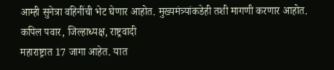आम्ही सुनेत्रा वहिनींची भेट घेणार आहोत. मुख्यमंत्र्यांकडेही तशी मागणी करणार आहोत.
कपिल पवार, जिल्हाध्यक्ष, राष्ट्रवादी
महाराष्ट्रात 17 जागा आहेत. यात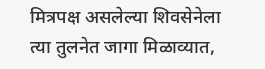मित्रपक्ष असलेल्या शिवसेनेला त्या तुलनेत जागा मिळाव्यात,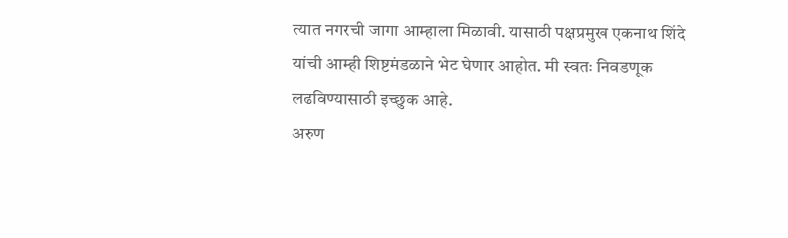त्यात नगरची जागा आम्हाला मिळावी. यासाठी पक्षप्रमुख एकनाथ शिंदे यांची आम्ही शिष्टमंडळाने भेट घेणार आहोत. मी स्वतः निवडणूक लढविण्यासाठी इच्छुक आहे.
अरुण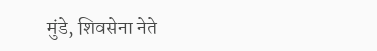मुंडे, शिवसेना नेते